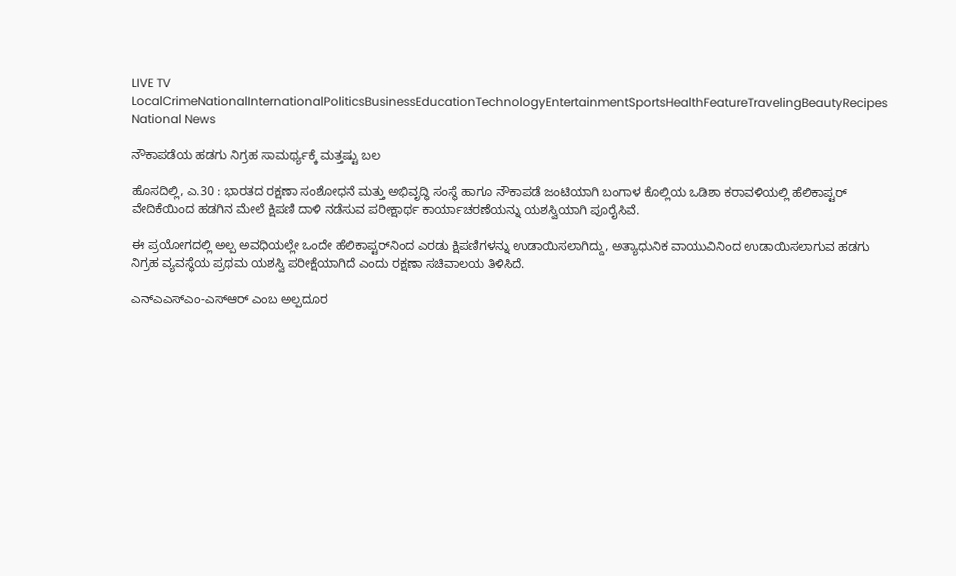LIVE TV LocalCrimeNationalInternationalPoliticsBusinessEducationTechnologyEntertainmentSportsHealthFeatureTravelingBeautyRecipes
National News

ನೌಕಾಪಡೆಯ ಹಡಗು ನಿಗ್ರಹ ಸಾಮರ್ಥ್ಯಕ್ಕೆ ಮತ್ತಷ್ಟು ಬಲ

ಹೊಸದಿಲ್ಲಿ, ಎ.30 : ಭಾರತದ ರಕ್ಷಣಾ ಸಂಶೋಧನೆ ಮತ್ತು ಅಭಿವೃದ್ಧಿ ಸಂಸ್ಥೆ ಹಾಗೂ ನೌಕಾಪಡೆ ಜಂಟಿಯಾಗಿ ಬಂಗಾಳ ಕೊಲ್ಲಿಯ ಒಡಿಶಾ ಕರಾವಳಿಯಲ್ಲಿ ಹೆಲಿಕಾಪ್ಟರ್ ವೇದಿಕೆಯಿಂದ ಹಡಗಿನ ಮೇಲೆ ಕ್ಷಿಪಣಿ ದಾಳಿ ನಡೆಸುವ ಪರೀಕ್ಷಾರ್ಥ ಕಾರ್ಯಾಚರಣೆಯನ್ನು ಯಶಸ್ವಿಯಾಗಿ ಪೂರೈಸಿವೆ.

ಈ ಪ್ರಯೋಗದಲ್ಲಿ ಅಲ್ಪ ಅವಧಿಯಲ್ಲೇ ಒಂದೇ ಹೆಲಿಕಾಪ್ಟರ್‌ನಿಂದ ಎರಡು ಕ್ಷಿಪಣಿಗಳನ್ನು ಉಡಾಯಿಸಲಾಗಿದ್ದು, ಅತ್ಯಾಧುನಿಕ ವಾಯುವಿನಿಂದ ಉಡಾಯಿಸಲಾಗುವ ಹಡಗು ನಿಗ್ರಹ ವ್ಯವಸ್ಥೆಯ ಪ್ರಥಮ ಯಶಸ್ವಿ ಪರೀಕ್ಷೆಯಾಗಿದೆ ಎಂದು ರಕ್ಷಣಾ ಸಚಿವಾಲಯ ತಿಳಿಸಿದೆ.

ಎನ್ಎಎಸ್‌ಎಂ-ಎಸ್‌ಆರ್ ಎಂಬ ಅಲ್ಪದೂರ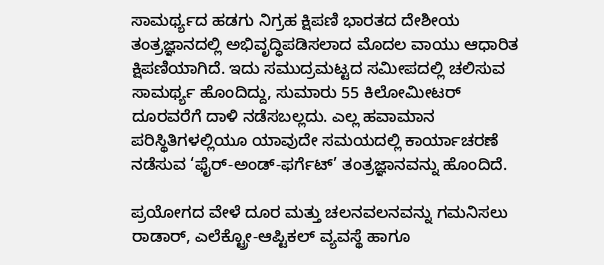ಸಾಮರ್ಥ್ಯದ ಹಡಗು ನಿಗ್ರಹ ಕ್ಷಿಪಣಿ ಭಾರತದ ದೇಶೀಯ ತಂತ್ರಜ್ಞಾನದಲ್ಲಿ ಅಭಿವೃದ್ಧಿಪಡಿಸಲಾದ ಮೊದಲ ವಾಯು ಆಧಾರಿತ ಕ್ಷಿಪಣಿಯಾಗಿದೆ. ಇದು ಸಮುದ್ರಮಟ್ಟದ ಸಮೀಪದಲ್ಲಿ ಚಲಿಸುವ ಸಾಮರ್ಥ್ಯ ಹೊಂದಿದ್ದು, ಸುಮಾರು 55 ಕಿಲೋಮೀಟರ್ ದೂರವರೆಗೆ ದಾಳಿ ನಡೆಸಬಲ್ಲದು. ಎಲ್ಲ ಹವಾಮಾನ ಪರಿಸ್ಥಿತಿಗಳಲ್ಲಿಯೂ ಯಾವುದೇ ಸಮಯದಲ್ಲಿ ಕಾರ್ಯಾಚರಣೆ ನಡೆಸುವ ‘ಫೈರ್-ಅಂಡ್-ಫರ್ಗೆಟ್’ ತಂತ್ರಜ್ಞಾನವನ್ನು ಹೊಂದಿದೆ.

ಪ್ರಯೋಗದ ವೇಳೆ ದೂರ ಮತ್ತು ಚಲನವಲನವನ್ನು ಗಮನಿಸಲು ರಾಡಾರ್, ಎಲೆಕ್ಟ್ರೋ-ಆಪ್ಟಿಕಲ್ ವ್ಯವಸ್ಥೆ ಹಾಗೂ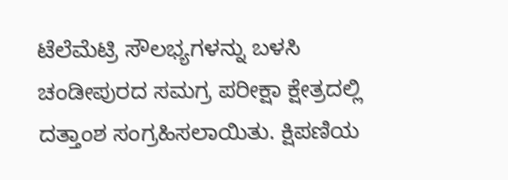ಟೆಲೆಮೆಟ್ರಿ ಸೌಲಭ್ಯಗಳನ್ನು ಬಳಸಿ ಚಂಡೀಪುರದ ಸಮಗ್ರ ಪರೀಕ್ಷಾ ಕ್ಷೇತ್ರದಲ್ಲಿ ದತ್ತಾಂಶ ಸಂಗ್ರಹಿಸಲಾಯಿತು. ಕ್ಷಿಪಣಿಯ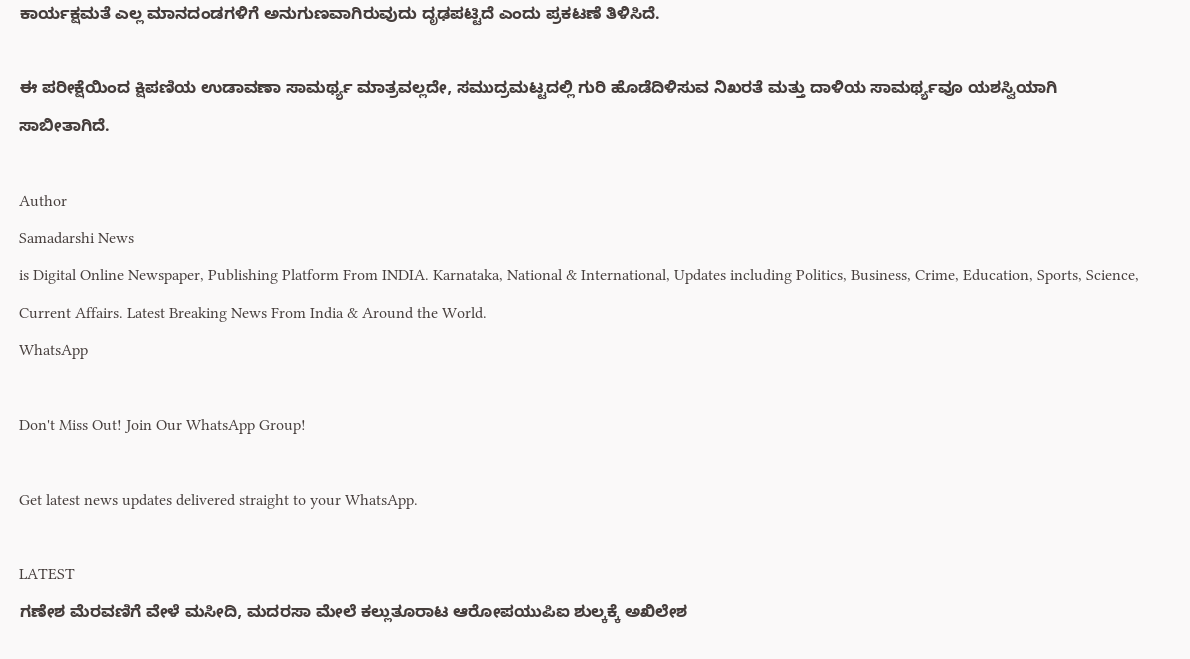ಕಾರ್ಯಕ್ಷಮತೆ ಎಲ್ಲ ಮಾನದಂಡಗಳಿಗೆ ಅನುಗುಣವಾಗಿರುವುದು ದೃಢಪಟ್ಟಿದೆ ಎಂದು ಪ್ರಕಟಣೆ ತಿಳಿಸಿದೆ.

ಈ ಪರೀಕ್ಷೆಯಿಂದ ಕ್ಷಿಪಣಿಯ ಉಡಾವಣಾ ಸಾಮರ್ಥ್ಯ ಮಾತ್ರವಲ್ಲದೇ, ಸಮುದ್ರಮಟ್ಟದಲ್ಲಿ ಗುರಿ ಹೊಡೆದಿಳಿಸುವ ನಿಖರತೆ ಮತ್ತು ದಾಳಿಯ ಸಾಮರ್ಥ್ಯವೂ ಯಶಸ್ವಿಯಾಗಿ ಸಾಬೀತಾಗಿದೆ.

Author
Samadarshi News
is Digital Online Newspaper, Publishing Platform From INDIA. Karnataka, National & International, Updates including Politics, Business, Crime, Education, Sports, Science, Current Affairs. Latest Breaking News From India & Around the World.
WhatsApp

Don't Miss Out! Join Our WhatsApp Group!

Get latest news updates delivered straight to your WhatsApp.

LATEST
ಗಣೇಶ ಮೆರವಣಿಗೆ ವೇಳೆ ಮಸೀದಿ, ಮದರಸಾ ಮೇಲೆ ಕಲ್ಲುತೂರಾಟ ಆರೋಪಯುಪಿಐ ಶುಲ್ಕಕ್ಕೆ ಅಖಿಲೇಶ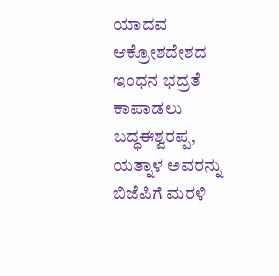ಯಾದವ ಆಕ್ರೋಶದೇಶದ ಇಂಧನ ಭದ್ರತೆ ಕಾಪಾಡಲು ಬದ್ಧಈಶ್ವರಪ್ಪ, ಯತ್ನಾಳ ಅವರನ್ನು ಬಿಜೆಪಿಗೆ ಮರಳಿ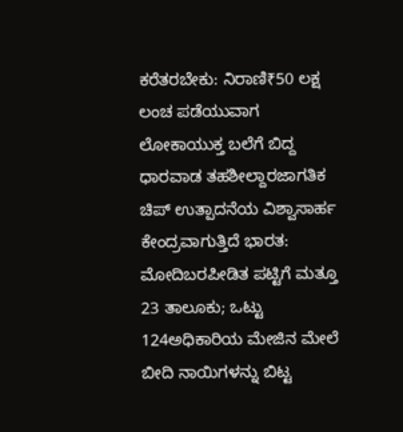ಕರೆತರಬೇಕು: ನಿರಾಣಿ₹50 ಲಕ್ಷ ಲಂಚ ಪಡೆಯುವಾಗ ಲೋಕಾಯುಕ್ತ ಬಲೆಗೆ ಬಿದ್ದ ಧಾರವಾಡ ತಹಶೀಲ್ದಾರಜಾಗತಿಕ ಚಿಪ್ ಉತ್ಪಾದನೆಯ ವಿಶ್ವಾಸಾರ್ಹ ಕೇಂದ್ರವಾಗುತ್ತಿದೆ ಭಾರತ: ಮೋದಿಬರಪೀಡಿತ ಪಟ್ಟಿಗೆ ಮತ್ತೂ 23 ತಾಲೂಕು; ಒಟ್ಟು 124ಅಧಿಕಾರಿಯ ಮೇಜಿನ ಮೇಲೆ ಬೀದಿ ನಾಯಿಗಳನ್ನು ಬಿಟ್ಟ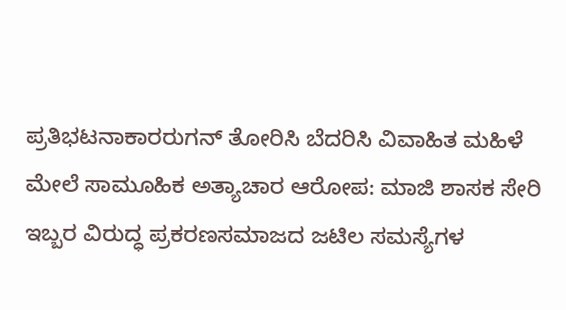ಪ್ರತಿಭಟನಾಕಾರರುಗನ್ ತೋರಿಸಿ ಬೆದರಿಸಿ ವಿವಾಹಿತ ಮಹಿಳೆ ಮೇಲೆ ಸಾಮೂಹಿಕ ಅತ್ಯಾಚಾರ ಆರೋಪ: ಮಾಜಿ ಶಾಸಕ ಸೇರಿ ಇಬ್ಬರ ವಿರುದ್ಧ ಪ್ರಕರಣಸಮಾಜದ ಜಟಿಲ ಸಮಸ್ಯೆಗಳ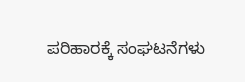ಪರಿಹಾರಕ್ಕೆ ಸಂಘಟನೆಗಳು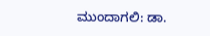ಮುಂದಾಗಲಿ: ಡಾ.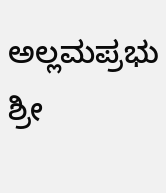ಅಲ್ಲಮಪ್ರಭು ಶ್ರೀ